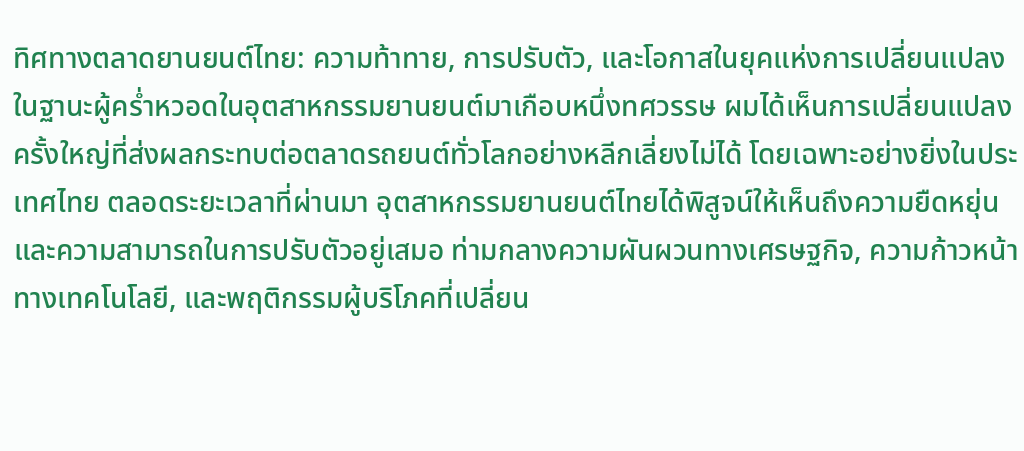ทิศทางตลาดยานยนต์ไทย: ความท้าทาย, การปรับตัว, และโอกาสในยุคแห่งการเปลี่ยนแปลง
ในฐานะผู้คร่ำหวอดในอุตสาหกรรมยานยนต์มาเกือบหนึ่งทศวรรษ ผมได้เห็นการเปลี่ยนแปลงครั้งใหญ่ที่ส่งผลกระทบต่อตลาดรถยนต์ทั่วโลกอย่างหลีกเลี่ยงไม่ได้ โดยเฉพาะอย่างยิ่งในประเทศไทย ตลอดระยะเวลาที่ผ่านมา อุตสาหกรรมยานยนต์ไทยได้พิสูจน์ให้เห็นถึงความยืดหยุ่นและความสามารถในการปรับตัวอยู่เสมอ ท่ามกลางความผันผวนทางเศรษฐกิจ, ความก้าวหน้าทางเทคโนโลยี, และพฤติกรรมผู้บริโภคที่เปลี่ยน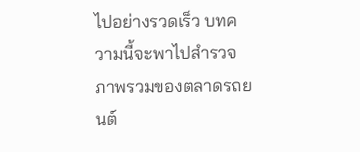ไปอย่างรวดเร็ว บทความนี้จะพาไปสำรวจภาพรวมของตลาดรถยนต์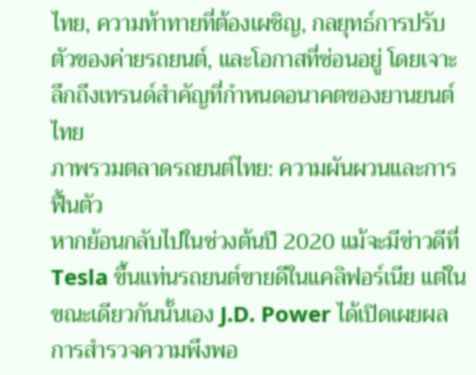ไทย, ความท้าทายที่ต้องเผชิญ, กลยุทธ์การปรับตัวของค่ายรถยนต์, และโอกาสที่ซ่อนอยู่ โดยเจาะลึกถึงเทรนด์สำคัญที่กำหนดอนาคตของยานยนต์ไทย
ภาพรวมตลาดรถยนต์ไทย: ความผันผวนและการฟื้นตัว
หากย้อนกลับไปในช่วงต้นปี 2020 แม้จะมีข่าวดีที่ Tesla ขึ้นแท่นรถยนต์ขายดีในแคลิฟอร์เนีย แต่ในขณะเดียวกันนั้นเอง J.D. Power ได้เปิดเผยผลการสำรวจความพึงพอ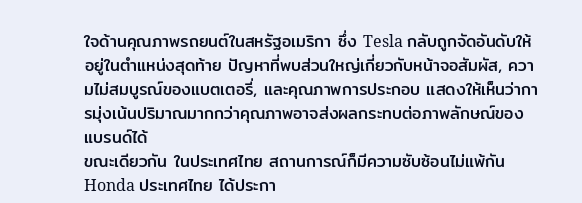ใจด้านคุณภาพรถยนต์ในสหรัฐอเมริกา ซึ่ง Tesla กลับถูกจัดอันดับให้อยู่ในตำแหน่งสุดท้าย ปัญหาที่พบส่วนใหญ่เกี่ยวกับหน้าจอสัมผัส, ความไม่สมบูรณ์ของแบตเตอรี่, และคุณภาพการประกอบ แสดงให้เห็นว่าการมุ่งเน้นปริมาณมากกว่าคุณภาพอาจส่งผลกระทบต่อภาพลักษณ์ของแบรนด์ได้
ขณะเดียวกัน ในประเทศไทย สถานการณ์ก็มีความซับซ้อนไม่แพ้กัน Honda ประเทศไทย ได้ประกา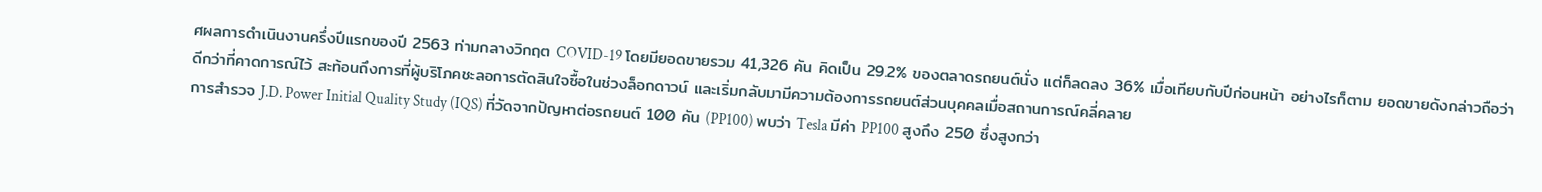ศผลการดำเนินงานครึ่งปีแรกของปี 2563 ท่ามกลางวิกฤต COVID-19 โดยมียอดขายรวม 41,326 คัน คิดเป็น 29.2% ของตลาดรถยนต์นั่ง แต่ก็ลดลง 36% เมื่อเทียบกับปีก่อนหน้า อย่างไรก็ตาม ยอดขายดังกล่าวถือว่าดีกว่าที่คาดการณ์ไว้ สะท้อนถึงการที่ผู้บริโภคชะลอการตัดสินใจซื้อในช่วงล็อกดาวน์ และเริ่มกลับมามีความต้องการรถยนต์ส่วนบุคคลเมื่อสถานการณ์คลี่คลาย
การสำรวจ J.D. Power Initial Quality Study (IQS) ที่วัดจากปัญหาต่อรถยนต์ 100 คัน (PP100) พบว่า Tesla มีค่า PP100 สูงถึง 250 ซึ่งสูงกว่า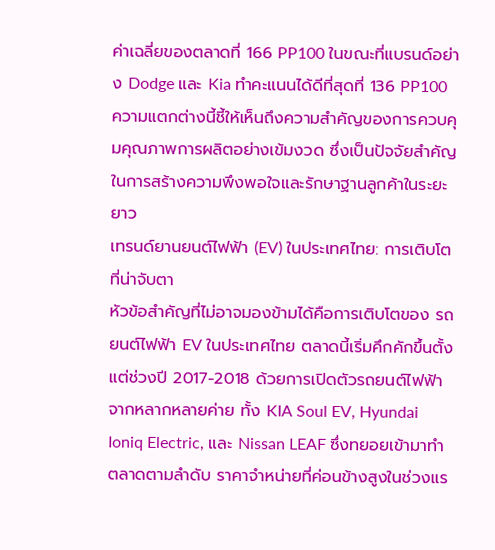ค่าเฉลี่ยของตลาดที่ 166 PP100 ในขณะที่แบรนด์อย่าง Dodge และ Kia ทำคะแนนได้ดีที่สุดที่ 136 PP100 ความแตกต่างนี้ชี้ให้เห็นถึงความสำคัญของการควบคุมคุณภาพการผลิตอย่างเข้มงวด ซึ่งเป็นปัจจัยสำคัญในการสร้างความพึงพอใจและรักษาฐานลูกค้าในระยะยาว
เทรนด์ยานยนต์ไฟฟ้า (EV) ในประเทศไทย: การเติบโตที่น่าจับตา
หัวข้อสำคัญที่ไม่อาจมองข้ามได้คือการเติบโตของ รถยนต์ไฟฟ้า EV ในประเทศไทย ตลาดนี้เริ่มคึกคักขึ้นตั้งแต่ช่วงปี 2017-2018 ด้วยการเปิดตัวรถยนต์ไฟฟ้าจากหลากหลายค่าย ทั้ง KIA Soul EV, Hyundai Ioniq Electric, และ Nissan LEAF ซึ่งทยอยเข้ามาทำตลาดตามลำดับ ราคาจำหน่ายที่ค่อนข้างสูงในช่วงแร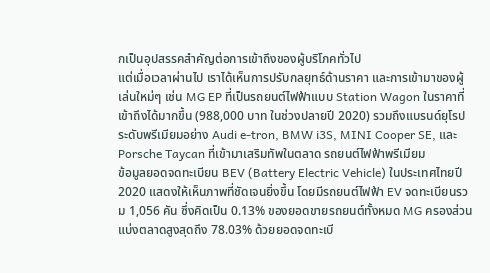กเป็นอุปสรรคสำคัญต่อการเข้าถึงของผู้บริโภคทั่วไป
แต่เมื่อเวลาผ่านไป เราได้เห็นการปรับกลยุทธ์ด้านราคา และการเข้ามาของผู้เล่นใหม่ๆ เช่น MG EP ที่เป็นรถยนต์ไฟฟ้าแบบ Station Wagon ในราคาที่เข้าถึงได้มากขึ้น (988,000 บาท ในช่วงปลายปี 2020) รวมถึงแบรนด์ยุโรประดับพรีเมียมอย่าง Audi e-tron, BMW i3S, MINI Cooper SE, และ Porsche Taycan ที่เข้ามาเสริมทัพในตลาด รถยนต์ไฟฟ้าพรีเมียม
ข้อมูลยอดจดทะเบียน BEV (Battery Electric Vehicle) ในประเทศไทยปี 2020 แสดงให้เห็นภาพที่ชัดเจนยิ่งขึ้น โดยมีรถยนต์ไฟฟ้า EV จดทะเบียนรวม 1,056 คัน ซึ่งคิดเป็น 0.13% ของยอดขายรถยนต์ทั้งหมด MG ครองส่วนแบ่งตลาดสูงสุดถึง 78.03% ด้วยยอดจดทะเบี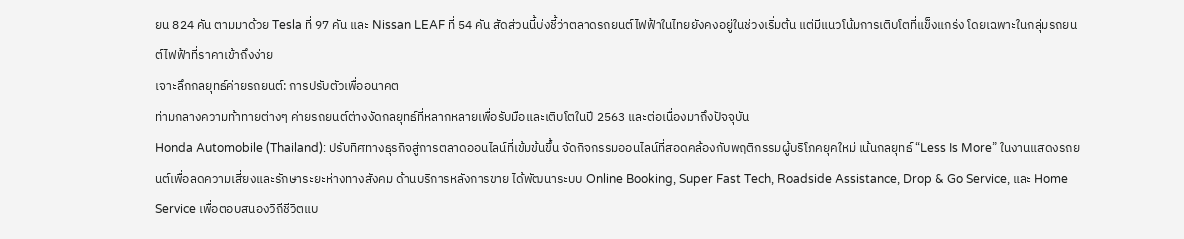ยน 824 คัน ตามมาด้วย Tesla ที่ 97 คัน และ Nissan LEAF ที่ 54 คัน สัดส่วนนี้บ่งชี้ว่าตลาดรถยนต์ไฟฟ้าในไทยยังคงอยู่ในช่วงเริ่มต้น แต่มีแนวโน้มการเติบโตที่แข็งแกร่ง โดยเฉพาะในกลุ่มรถยนต์ไฟฟ้าที่ราคาเข้าถึงง่าย
เจาะลึกกลยุทธ์ค่ายรถยนต์: การปรับตัวเพื่ออนาคต
ท่ามกลางความท้าทายต่างๆ ค่ายรถยนต์ต่างงัดกลยุทธ์ที่หลากหลายเพื่อรับมือและเติบโตในปี 2563 และต่อเนื่องมาถึงปัจจุบัน
Honda Automobile (Thailand): ปรับทิศทางธุรกิจสู่การตลาดออนไลน์ที่เข้มข้นขึ้น จัดกิจกรรมออนไลน์ที่สอดคล้องกับพฤติกรรมผู้บริโภคยุคใหม่ เน้นกลยุทธ์ “Less Is More” ในงานแสดงรถยนต์เพื่อลดความเสี่ยงและรักษาระยะห่างทางสังคม ด้านบริการหลังการขาย ได้พัฒนาระบบ Online Booking, Super Fast Tech, Roadside Assistance, Drop & Go Service, และ Home Service เพื่อตอบสนองวิถีชีวิตแบ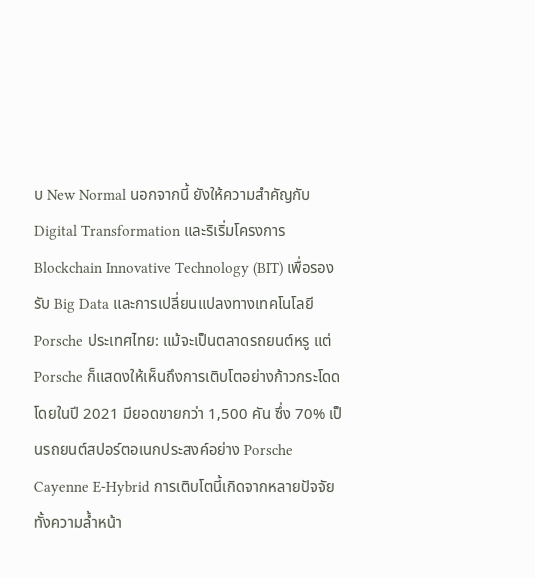บ New Normal นอกจากนี้ ยังให้ความสำคัญกับ Digital Transformation และริเริ่มโครงการ Blockchain Innovative Technology (BIT) เพื่อรองรับ Big Data และการเปลี่ยนแปลงทางเทคโนโลยี
Porsche ประเทศไทย: แม้จะเป็นตลาดรถยนต์หรู แต่ Porsche ก็แสดงให้เห็นถึงการเติบโตอย่างก้าวกระโดด โดยในปี 2021 มียอดขายกว่า 1,500 คัน ซึ่ง 70% เป็นรถยนต์สปอร์ตอเนกประสงค์อย่าง Porsche Cayenne E-Hybrid การเติบโตนี้เกิดจากหลายปัจจัย ทั้งความล้ำหน้า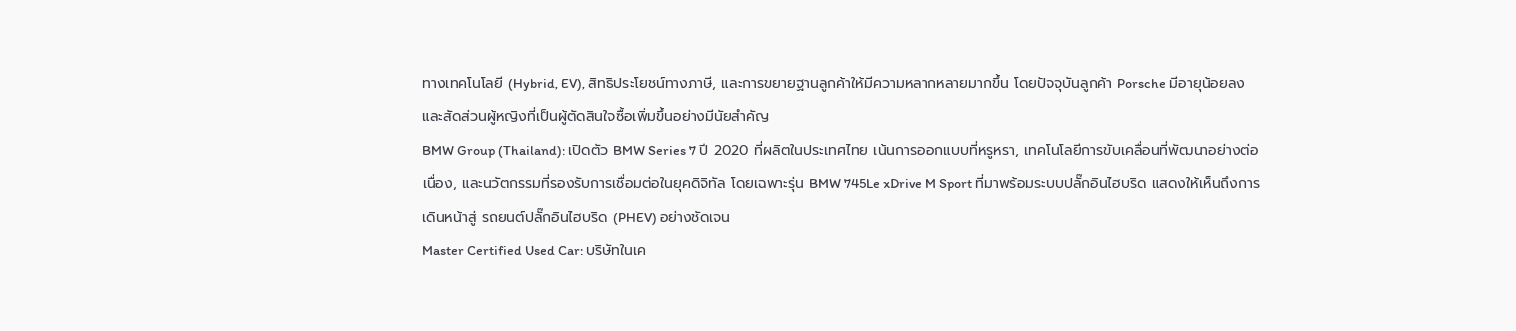ทางเทคโนโลยี (Hybrid, EV), สิทธิประโยชน์ทางภาษี, และการขยายฐานลูกค้าให้มีความหลากหลายมากขึ้น โดยปัจจุบันลูกค้า Porsche มีอายุน้อยลง และสัดส่วนผู้หญิงที่เป็นผู้ตัดสินใจซื้อเพิ่มขึ้นอย่างมีนัยสำคัญ
BMW Group (Thailand): เปิดตัว BMW Series 7 ปี 2020 ที่ผลิตในประเทศไทย เน้นการออกแบบที่หรูหรา, เทคโนโลยีการขับเคลื่อนที่พัฒนาอย่างต่อเนื่อง, และนวัตกรรมที่รองรับการเชื่อมต่อในยุคดิจิทัล โดยเฉพาะรุ่น BMW 745Le xDrive M Sport ที่มาพร้อมระบบปลั๊กอินไฮบริด แสดงให้เห็นถึงการเดินหน้าสู่ รถยนต์ปลั๊กอินไฮบริด (PHEV) อย่างชัดเจน
Master Certified Used Car: บริษัทในเค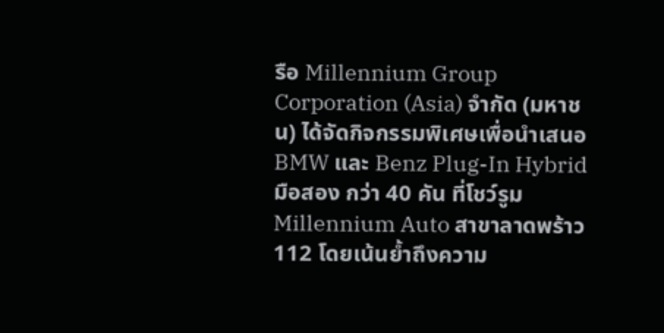รือ Millennium Group Corporation (Asia) จำกัด (มหาชน) ได้จัดกิจกรรมพิเศษเพื่อนำเสนอ BMW และ Benz Plug-In Hybrid มือสอง กว่า 40 คัน ที่โชว์รูม Millennium Auto สาขาลาดพร้าว 112 โดยเน้นย้ำถึงความ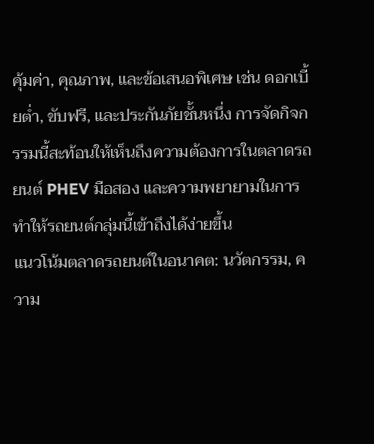คุ้มค่า, คุณภาพ, และข้อเสนอพิเศษ เช่น ดอกเบี้ยต่ำ, ขับฟรี, และประกันภัยชั้นหนึ่ง การจัดกิจกรรมนี้สะท้อนให้เห็นถึงความต้องการในตลาดรถยนต์ PHEV มือสอง และความพยายามในการทำให้รถยนต์กลุ่มนี้เข้าถึงได้ง่ายขึ้น
แนวโน้มตลาดรถยนต์ในอนาคต: นวัตกรรม, ความ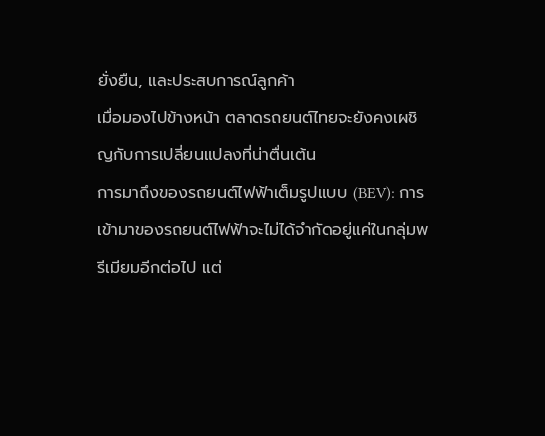ยั่งยืน, และประสบการณ์ลูกค้า
เมื่อมองไปข้างหน้า ตลาดรถยนต์ไทยจะยังคงเผชิญกับการเปลี่ยนแปลงที่น่าตื่นเต้น
การมาถึงของรถยนต์ไฟฟ้าเต็มรูปแบบ (BEV): การเข้ามาของรถยนต์ไฟฟ้าจะไม่ได้จำกัดอยู่แค่ในกลุ่มพรีเมียมอีกต่อไป แต่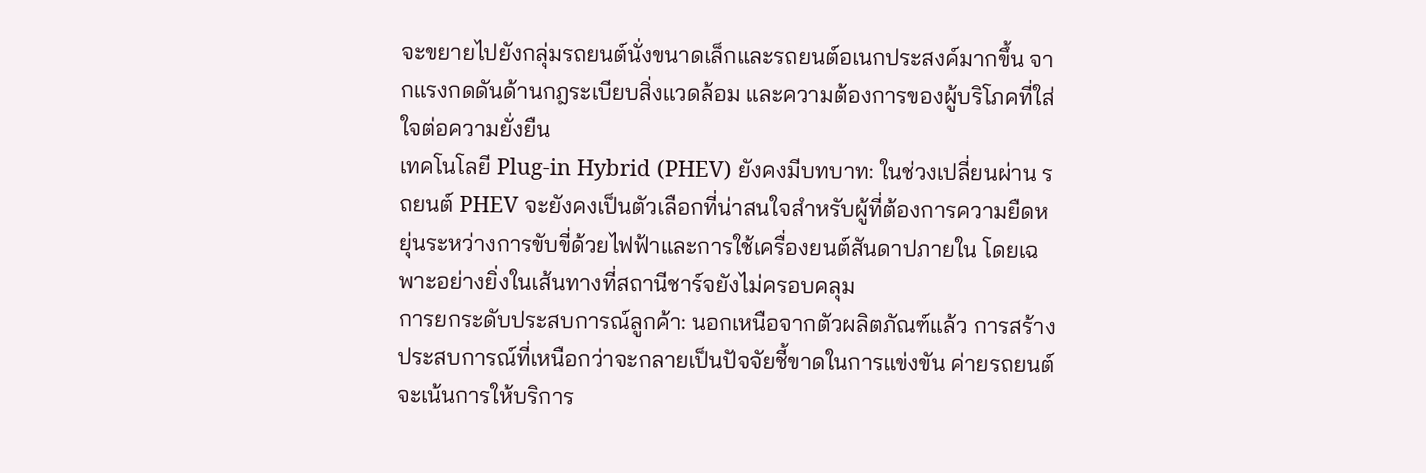จะขยายไปยังกลุ่มรถยนต์นั่งขนาดเล็กและรถยนต์อเนกประสงค์มากขึ้น จากแรงกดดันด้านกฎระเบียบสิ่งแวดล้อม และความต้องการของผู้บริโภคที่ใส่ใจต่อความยั่งยืน
เทคโนโลยี Plug-in Hybrid (PHEV) ยังคงมีบทบาท: ในช่วงเปลี่ยนผ่าน รถยนต์ PHEV จะยังคงเป็นตัวเลือกที่น่าสนใจสำหรับผู้ที่ต้องการความยืดหยุ่นระหว่างการขับขี่ด้วยไฟฟ้าและการใช้เครื่องยนต์สันดาปภายใน โดยเฉพาะอย่างยิ่งในเส้นทางที่สถานีชาร์จยังไม่ครอบคลุม
การยกระดับประสบการณ์ลูกค้า: นอกเหนือจากตัวผลิตภัณฑ์แล้ว การสร้างประสบการณ์ที่เหนือกว่าจะกลายเป็นปัจจัยชี้ขาดในการแข่งขัน ค่ายรถยนต์จะเน้นการให้บริการ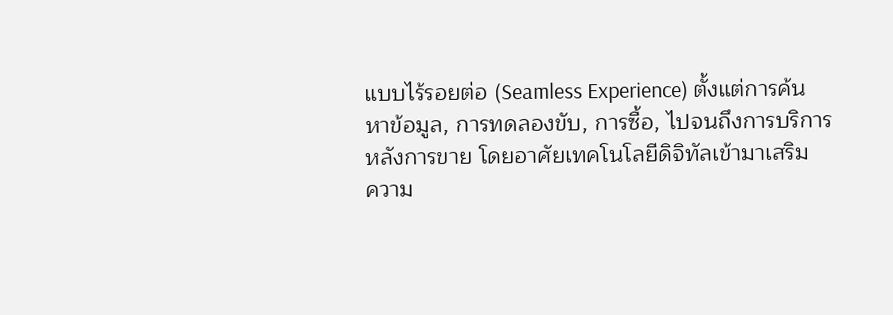แบบไร้รอยต่อ (Seamless Experience) ตั้งแต่การค้นหาข้อมูล, การทดลองขับ, การซื้อ, ไปจนถึงการบริการหลังการขาย โดยอาศัยเทคโนโลยีดิจิทัลเข้ามาเสริม
ความ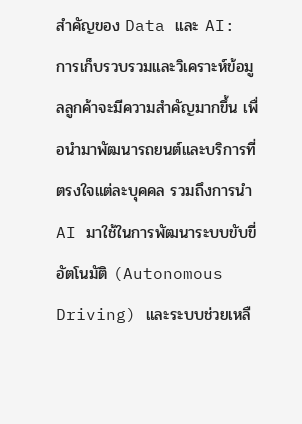สำคัญของ Data และ AI: การเก็บรวบรวมและวิเคราะห์ข้อมูลลูกค้าจะมีความสำคัญมากขึ้น เพื่อนำมาพัฒนารถยนต์และบริการที่ตรงใจแต่ละบุคคล รวมถึงการนำ AI มาใช้ในการพัฒนาระบบขับขี่อัตโนมัติ (Autonomous Driving) และระบบช่วยเหลื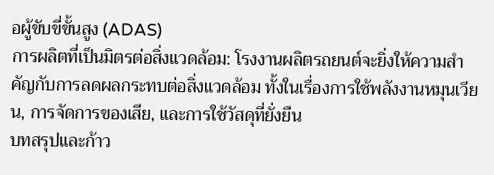อผู้ขับขี่ขั้นสูง (ADAS)
การผลิตที่เป็นมิตรต่อสิ่งแวดล้อม: โรงงานผลิตรถยนต์จะยิ่งให้ความสำคัญกับการลดผลกระทบต่อสิ่งแวดล้อม ทั้งในเรื่องการใช้พลังงานหมุนเวียน, การจัดการของเสีย, และการใช้วัสดุที่ยั่งยืน
บทสรุปและก้าว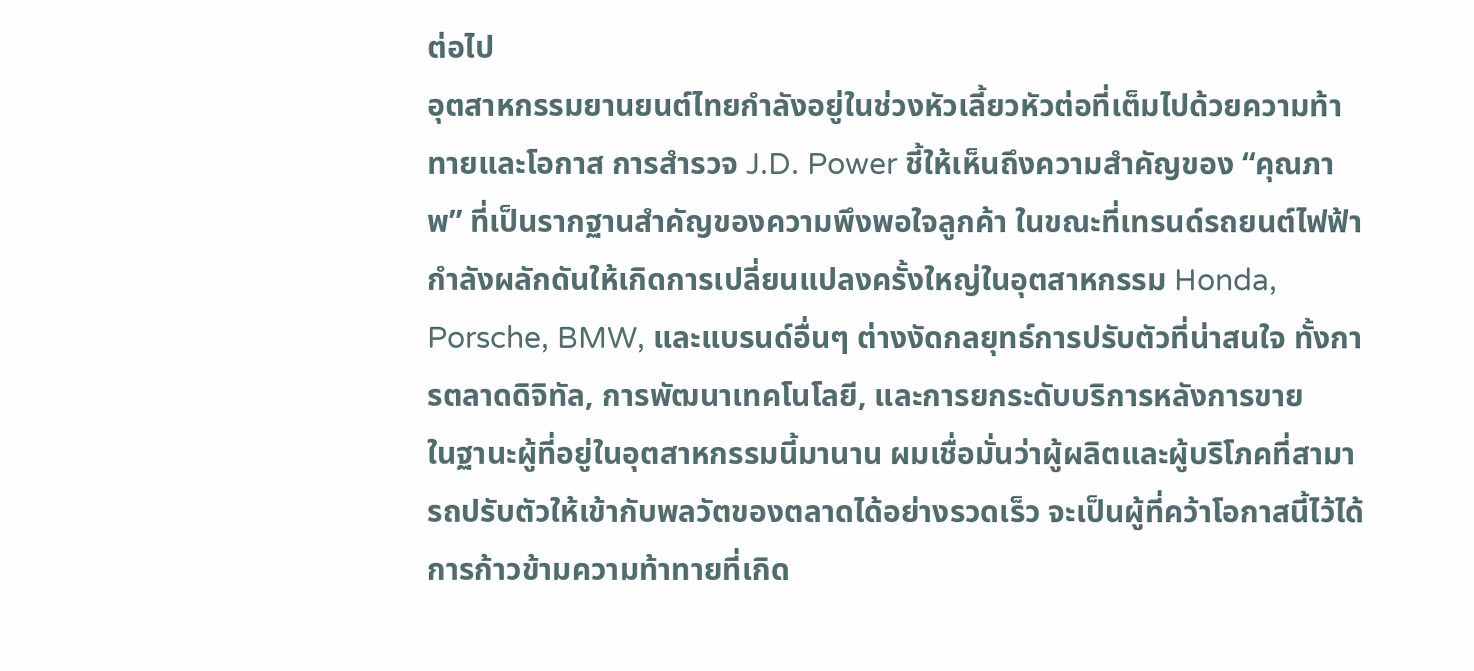ต่อไป
อุตสาหกรรมยานยนต์ไทยกำลังอยู่ในช่วงหัวเลี้ยวหัวต่อที่เต็มไปด้วยความท้าทายและโอกาส การสำรวจ J.D. Power ชี้ให้เห็นถึงความสำคัญของ “คุณภาพ” ที่เป็นรากฐานสำคัญของความพึงพอใจลูกค้า ในขณะที่เทรนด์รถยนต์ไฟฟ้ากำลังผลักดันให้เกิดการเปลี่ยนแปลงครั้งใหญ่ในอุตสาหกรรม Honda, Porsche, BMW, และแบรนด์อื่นๆ ต่างงัดกลยุทธ์การปรับตัวที่น่าสนใจ ทั้งการตลาดดิจิทัล, การพัฒนาเทคโนโลยี, และการยกระดับบริการหลังการขาย
ในฐานะผู้ที่อยู่ในอุตสาหกรรมนี้มานาน ผมเชื่อมั่นว่าผู้ผลิตและผู้บริโภคที่สามารถปรับตัวให้เข้ากับพลวัตของตลาดได้อย่างรวดเร็ว จะเป็นผู้ที่คว้าโอกาสนี้ไว้ได้ การก้าวข้ามความท้าทายที่เกิด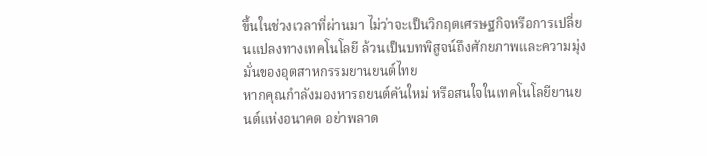ขึ้นในช่วงเวลาที่ผ่านมา ไม่ว่าจะเป็นวิกฤตเศรษฐกิจหรือการเปลี่ยนแปลงทางเทคโนโลยี ล้วนเป็นบทพิสูจน์ถึงศักยภาพและความมุ่งมั่นของอุตสาหกรรมยานยนต์ไทย
หากคุณกำลังมองหารถยนต์คันใหม่ หรือสนใจในเทคโนโลยียานยนต์แห่งอนาคต อย่าพลาด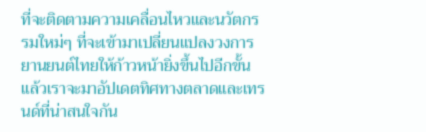ที่จะติดตามความเคลื่อนไหวและนวัตกรรมใหม่ๆ ที่จะเข้ามาเปลี่ยนแปลงวงการยานยนต์ไทยให้ก้าวหน้ายิ่งขึ้นไปอีกขั้น แล้วเราจะมาอัปเดตทิศทางตลาดและเทรนด์ที่น่าสนใจกัน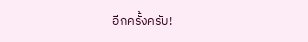อีกครั้งครับ!